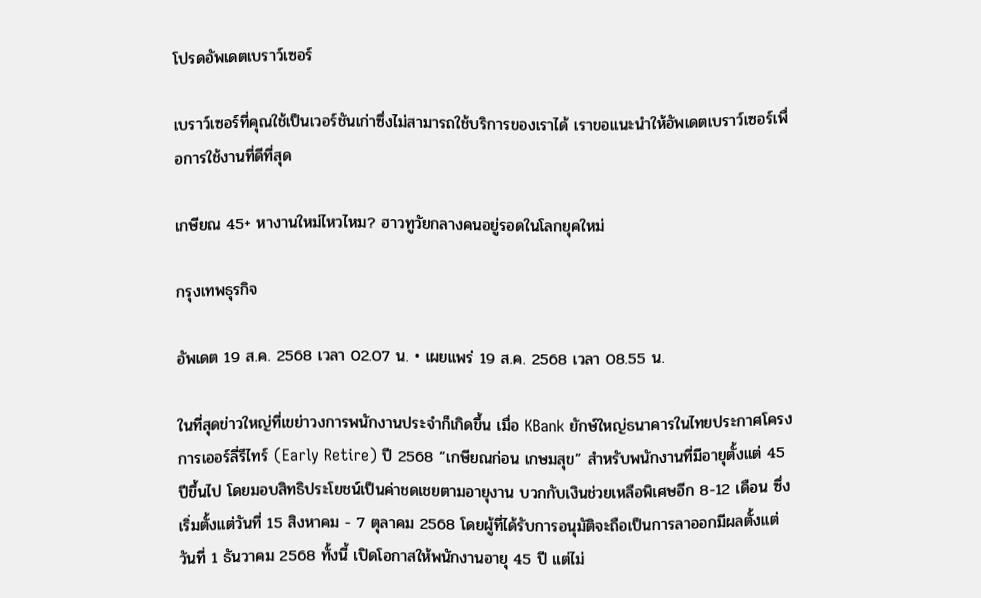โปรดอัพเดตเบราว์เซอร์

เบราว์เซอร์ที่คุณใช้เป็นเวอร์ชันเก่าซึ่งไม่สามารถใช้บริการของเราได้ เราขอแนะนำให้อัพเดตเบราว์เซอร์เพื่อการใช้งานที่ดีที่สุด

เกษียณ 45+ หางานใหม่ไหวไหม? ฮาวทูวัยกลางคนอยู่รอดในโลกยุคใหม่

กรุงเทพธุรกิจ

อัพเดต 19 ส.ค. 2568 เวลา 02.07 น. • เผยแพร่ 19 ส.ค. 2568 เวลา 08.55 น.

ในที่สุดข่าวใหญ่ที่เขย่าวงการพนักงานประจำก็เกิดขึ้น เมื่อ KBank ยักษ์ใหญ่ธนาคารในไทยประกาศโครงการเออร์ลี่รีไทร์ (Early Retire) ปี 2568 “เกษียณก่อน เกษมสุข” สำหรับพนักงานที่มีอายุตั้งแต่ 45 ปีขึ้นไป โดยมอบสิทธิประโยชน์เป็นค่าชดเชยตามอายุงาน บวกกับเงินช่วยเหลือพิเศษอีก 8-12 เดือน ซึ่งเริ่มตั้งแต่วันที่ 15 สิงหาคม - 7 ตุลาคม 2568 โดยผู้ที่ได้รับการอนุมัติจะถือเป็นการลาออกมีผลตั้งแต่วันที่ 1 ธันวาคม 2568 ทั้งนี้ เปิดโอกาสให้พนักงานอายุ 45 ปี แต่ไม่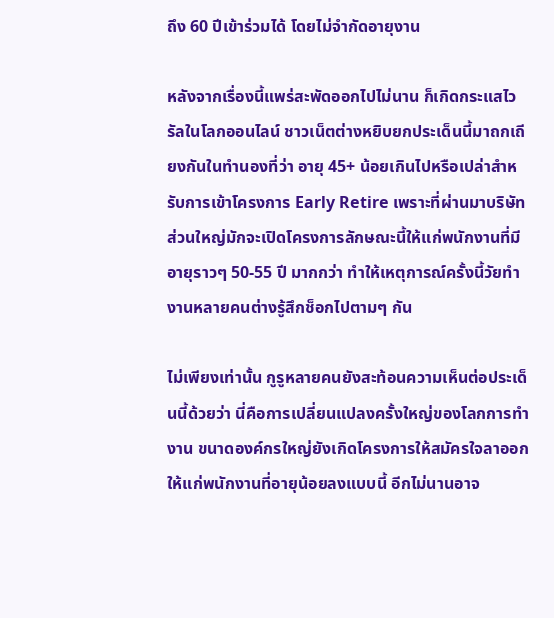ถึง 60 ปีเข้าร่วมได้ โดยไม่จำกัดอายุงาน

หลังจากเรื่องนี้แพร่สะพัดออกไปไม่นาน ก็เกิดกระแสไวรัลในโลกออนไลน์ ชาวเน็ตต่างหยิบยกประเด็นนี้มาถกเถียงกันในทำนองที่ว่า อายุ 45+ น้อยเกินไปหรือเปล่าสำหรับการเข้าโครงการ Early Retire เพราะที่ผ่านมาบริษัทส่วนใหญ่มักจะเปิดโครงการลักษณะนี้ให้แก่พนักงานที่มีอายุราวๆ 50-55 ปี มากกว่า ทำให้เหตุการณ์ครั้งนี้วัยทำงานหลายคนต่างรู้สึกช็อกไปตามๆ กัน

ไม่เพียงเท่านั้น กูรูหลายคนยังสะท้อนความเห็นต่อประเด็นนี้ด้วยว่า นี่คือการเปลี่ยนแปลงครั้งใหญ่ของโลกการทำงาน ขนาดองค์กรใหญ่ยังเกิดโครงการให้สมัครใจลาออกให้แก่พนักงานที่อายุน้อยลงแบบนี้ อีกไม่นานอาจ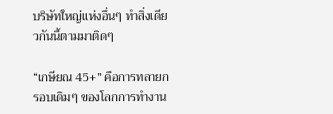บริษัทใหญ่แห่งอื่นๆ ทำสิ่งเดียวกันนี้ตามมาติดๆ

“เกษียณ 45+” คือการทลายกรอบเดิมๆ ของโลกการทำงาน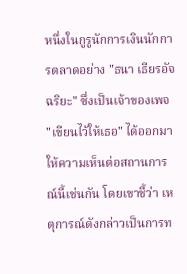หนึ่งในกูรูนักการเงินนักการตลาดอย่าง "ธนา เธียรอัจฉริยะ" ซึ่งเป็นเจ้าของเพจ "เขียนไว้ให้เธอ" ได้ออกมาให้ความเห็นต่อสถานการณ์นี้เช่นกัน โดยเขาชี้ว่า เหตุการณ์ดังกล่าวเป็นการท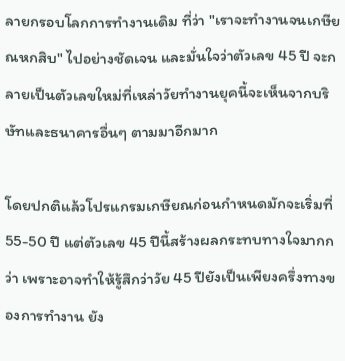ลายกรอบโลกการทำงานเดิม ที่ว่า "เราจะทำงานจนเกษียณหกสิบ" ไปอย่างชัดเจน และมั่นใจว่าตัวเลข 45 ปี จะกลายเป็นตัวเลขใหม่ที่เหล่าวัยทำงานยุคนี้จะเห็นจากบริษัทและธนาคารอื่นๆ ตามมาอีกมาก

โดยปกติแล้วโปรแกรมเกษียณก่อนกำหนดมักจะเริ่มที่ 55-50 ปี แต่ตัวเลข 45 ปีนี้สร้างผลกระทบทางใจมากกว่า เพราะอาจทำให้รู้สึกว่าวัย 45 ปียังเป็นเพียงครึ่งทางของการทำงาน ยัง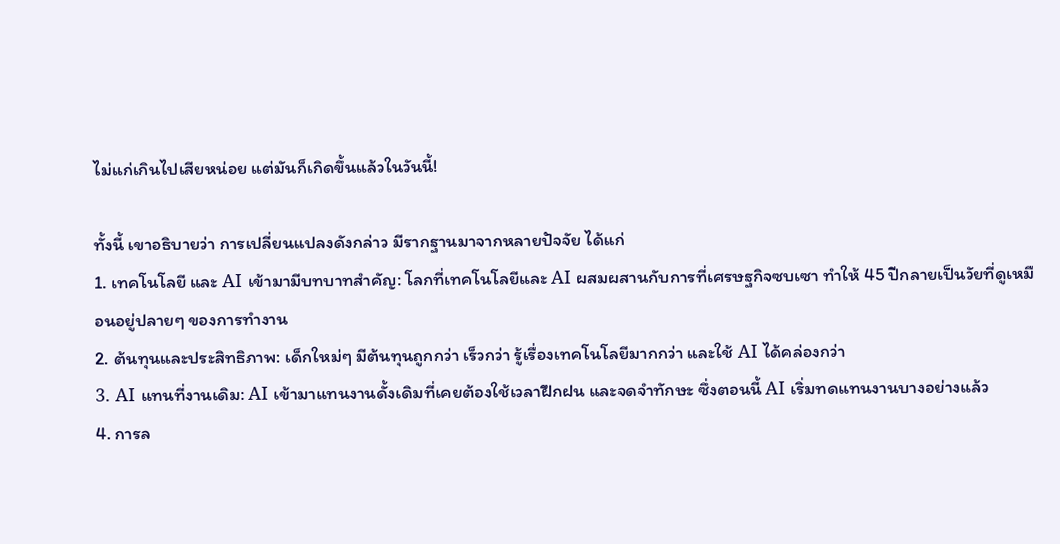ไม่แก่เกินไปเสียหน่อย แต่มันก็เกิดขึ้นแล้วในวันนี้!

ทั้งนี้ เขาอธิบายว่า การเปลี่ยนแปลงดังกล่าว มีรากฐานมาจากหลายปัจจัย ได้แก่
1. เทคโนโลยี และ AI เข้ามามีบทบาทสำคัญ: โลกที่เทคโนโลยีและ AI ผสมผสานกับการที่เศรษฐกิจซบเซา ทำให้ 45 ปีกลายเป็นวัยที่ดูเหมือนอยู่ปลายๆ ของการทำงาน
2. ต้นทุนและประสิทธิภาพ: เด็กใหม่ๆ มีต้นทุนถูกกว่า เร็วกว่า รู้เรื่องเทคโนโลยีมากกว่า และใช้ AI ได้คล่องกว่า
3. AI แทนที่งานเดิม: AI เข้ามาแทนงานดั้งเดิมที่เคยต้องใช้เวลาฝึกฝน และจดจำทักษะ ซึ่งตอนนี้ AI เริ่มทดแทนงานบางอย่างแล้ว
4. การล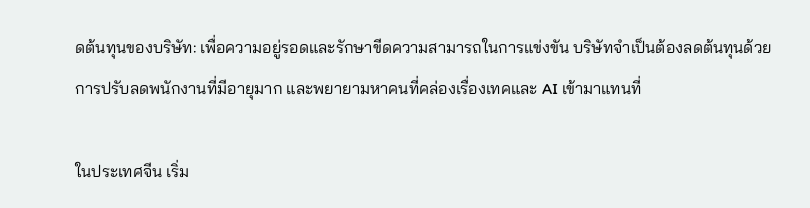ดต้นทุนของบริษัท: เพื่อความอยู่รอดและรักษาขีดความสามารถในการแข่งขัน บริษัทจำเป็นต้องลดต้นทุนด้วยการปรับลดพนักงานที่มีอายุมาก และพยายามหาคนที่คล่องเรื่องเทคและ AI เข้ามาแทนที่

ในประเทศจีน เริ่ม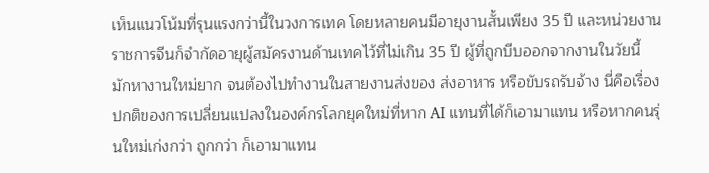เห็นแนวโน้มที่รุนแรงกว่านี้ในวงการเทค โดยหลายคนมีอายุงานสั้นเพียง 35 ปี และหน่วยงานราชการจีนก็จำกัดอายุผู้สมัครงานด้านเทคไว้ที่ไม่เกิน 35 ปี ผู้ที่ถูกบีบออกจากงานในวัยนี้ มักหางานใหม่ยาก จนต้องไปทำงานในสายงานส่งของ ส่งอาหาร หรือขับรถรับจ้าง นี่คือเรื่องปกติของการเปลี่ยนแปลงในองค์กรโลกยุคใหม่ที่หาก AI แทนที่ได้ก็เอามาแทน หรือหากคนรุ่นใหม่เก่งกว่า ถูกกว่า ก็เอามาแทน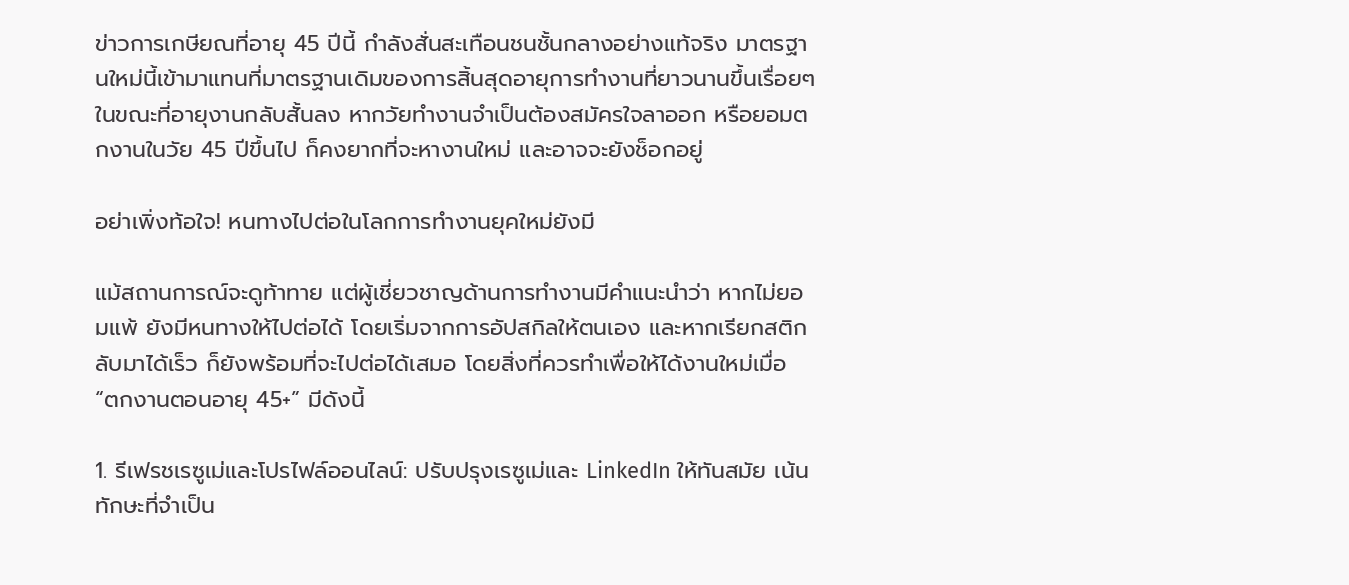ข่าวการเกษียณที่อายุ 45 ปีนี้ กำลังสั่นสะเทือนชนชั้นกลางอย่างแท้จริง มาตรฐานใหม่นี้เข้ามาแทนที่มาตรฐานเดิมของการสิ้นสุดอายุการทำงานที่ยาวนานขึ้นเรื่อยๆ ในขณะที่อายุงานกลับสั้นลง หากวัยทำงานจำเป็นต้องสมัครใจลาออก หรือยอมตกงานในวัย 45 ปีขึ้นไป ก็คงยากที่จะหางานใหม่ และอาจจะยังช็อกอยู่

อย่าเพิ่งท้อใจ! หนทางไปต่อในโลกการทำงานยุคใหม่ยังมี

แม้สถานการณ์จะดูท้าทาย แต่ผู้เชี่ยวชาญด้านการทำงานมีคำแนะนำว่า หากไม่ยอมแพ้ ยังมีหนทางให้ไปต่อได้ โดยเริ่มจากการอัปสกิลให้ตนเอง และหากเรียกสติกลับมาได้เร็ว ก็ยังพร้อมที่จะไปต่อได้เสมอ โดยสิ่งที่ควรทำเพื่อให้ได้งานใหม่เมื่อ “ตกงานตอนอายุ 45+” มีดังนี้

1. รีเฟรชเรซูเม่และโปรไฟล์ออนไลน์: ปรับปรุงเรซูเม่และ LinkedIn ให้ทันสมัย เน้นทักษะที่จำเป็น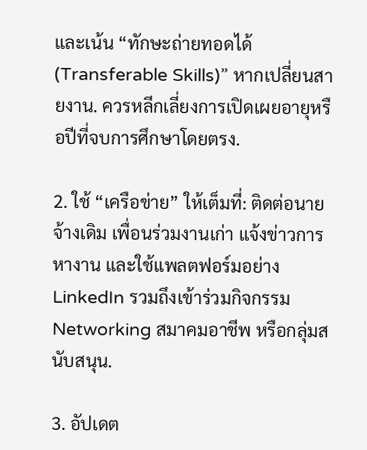และเน้น “ทักษะถ่ายทอดได้ (Transferable Skills)” หากเปลี่ยนสายงาน. ควรหลีกเลี่ยงการเปิดเผยอายุหรือปีที่จบการศึกษาโดยตรง.

2. ใช้ “เครือข่าย” ให้เต็มที่: ติดต่อนายจ้างเดิม เพื่อนร่วมงานเก่า แจ้งข่าวการหางาน และใช้แพลตฟอร์มอย่าง LinkedIn รวมถึงเข้าร่วมกิจกรรม Networking สมาคมอาชีพ หรือกลุ่มสนับสนุน.

3. อัปเดต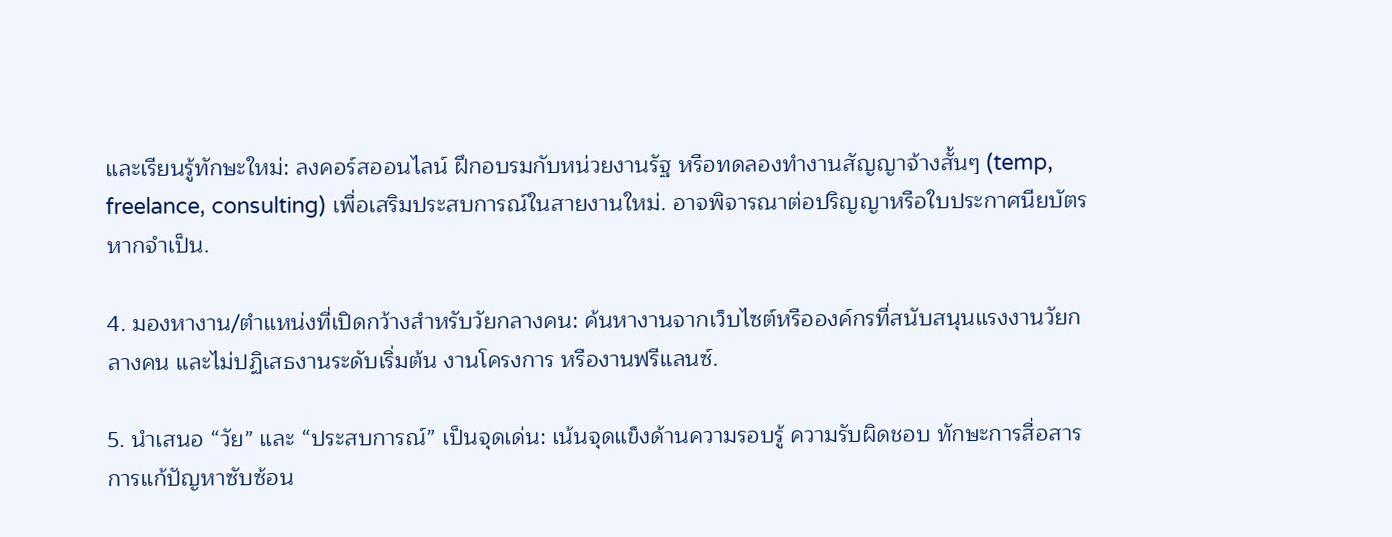และเรียนรู้ทักษะใหม่: ลงคอร์สออนไลน์ ฝึกอบรมกับหน่วยงานรัฐ หรือทดลองทำงานสัญญาจ้างสั้นๆ (temp, freelance, consulting) เพื่อเสริมประสบการณ์ในสายงานใหม่. อาจพิจารณาต่อปริญญาหรือใบประกาศนียบัตรหากจำเป็น.

4. มองหางาน/ตำแหน่งที่เปิดกว้างสำหรับวัยกลางคน: ค้นหางานจากเว็บไซต์หรือองค์กรที่สนับสนุนแรงงานวัยกลางคน และไม่ปฏิเสธงานระดับเริ่มต้น งานโครงการ หรืองานฟรีแลนซ์.

5. นำเสนอ “วัย” และ “ประสบการณ์” เป็นจุดเด่น: เน้นจุดแข็งด้านความรอบรู้ ความรับผิดชอบ ทักษะการสื่อสาร การแก้ปัญหาซับซ้อน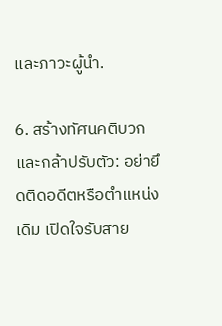และภาวะผู้นำ.

6. สร้างทัศนคติบวก และกล้าปรับตัว: อย่ายึดติดอดีตหรือตำแหน่งเดิม เปิดใจรับสาย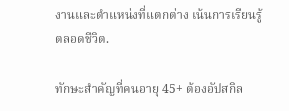งานและตำแหน่งที่แตกต่าง เน้นการเรียนรู้ตลอดชีวิต.

ทักษะสำคัญที่คนอายุ 45+ ต้องอัปสกิล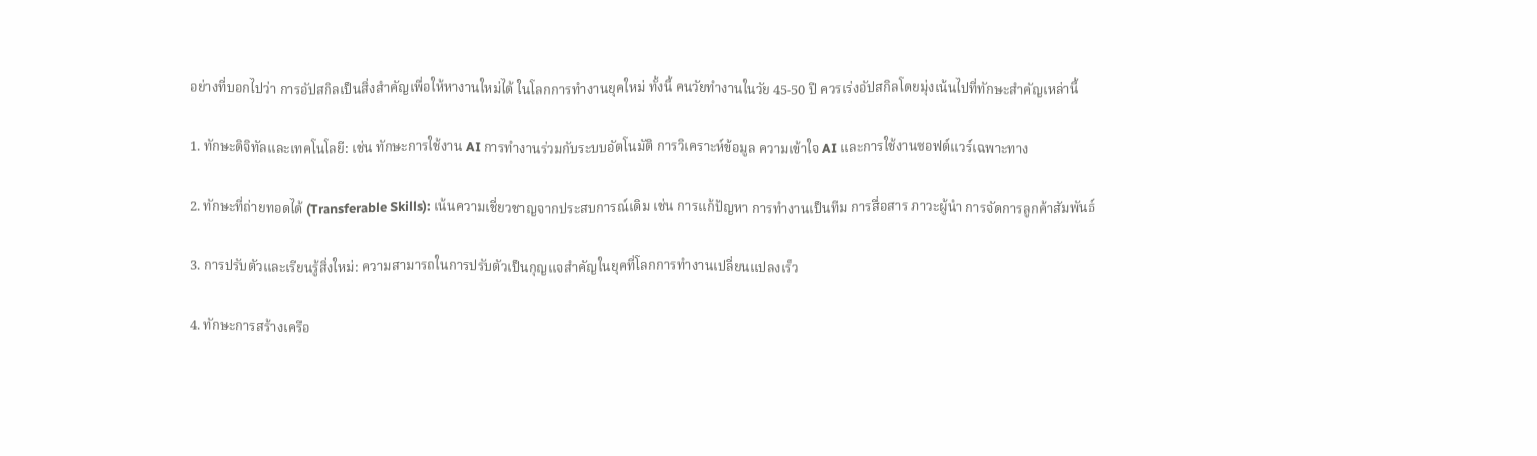อย่างที่บอกไปว่า การอัปสกิลเป็นสิ่งสำคัญเพื่อให้หางานใหม่ได้ ในโลกการทำงานยุคใหม่ ทั้งนี้ คนวัยทำงานในวัย 45-50 ปี ควรเร่งอัปสกิลโดยมุ่งเน้นไปที่ทักษะสำคัญเหล่านี้

1. ทักษะดิจิทัลและเทคโนโลยี: เช่น ทักษะการใช้งาน AI การทำงานร่วมกับระบบอัตโนมัติ การวิเคราะห์ข้อมูล ความเข้าใจ AI และการใช้งานซอฟต์แวร์เฉพาะทาง

2. ทักษะที่ถ่ายทอดได้ (Transferable Skills): เน้นความเชี่ยวชาญจากประสบการณ์เดิม เช่น การแก้ปัญหา การทำงานเป็นทีม การสื่อสาร ภาวะผู้นำ การจัดการลูกค้าสัมพันธ์

3. การปรับตัวและเรียนรู้สิ่งใหม่: ความสามารถในการปรับตัวเป็นกุญแจสำคัญในยุคที่โลกการทำงานเปลี่ยนแปลงเร็ว

4. ทักษะการสร้างเครือ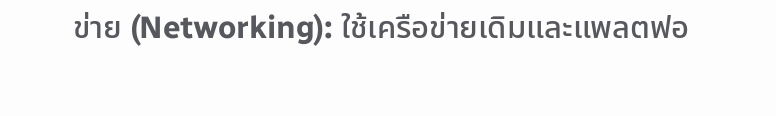ข่าย (Networking): ใช้เครือข่ายเดิมและแพลตฟอ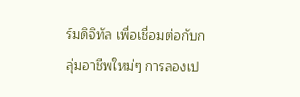ร์มดิจิทัล เพื่อเชื่อมต่อกับกลุ่มอาชีพใหม่ๆ การลองเป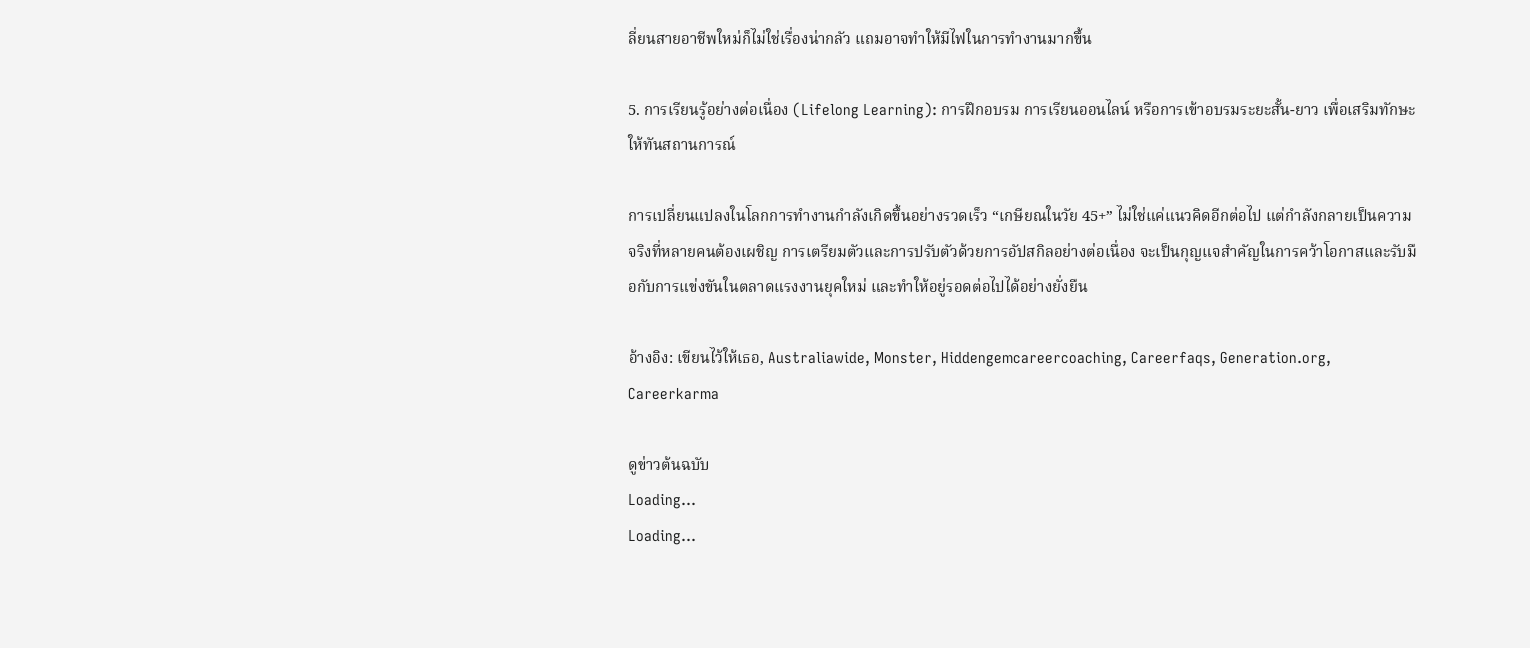ลี่ยนสายอาชีพใหม่ก็ไม่ใช่เรื่องน่ากลัว แถมอาจทำให้มีไฟในการทำงานมากขึ้น

5. การเรียนรู้อย่างต่อเนื่อง (Lifelong Learning): การฝึกอบรม การเรียนออนไลน์ หรือการเข้าอบรมระยะสั้น-ยาว เพื่อเสริมทักษะให้ทันสถานการณ์

การเปลี่ยนแปลงในโลกการทำงานกำลังเกิดขึ้นอย่างรวดเร็ว “เกษียณในวัย 45+” ไม่ใช่แค่แนวคิดอีกต่อไป แต่กำลังกลายเป็นความจริงที่หลายคนต้องเผชิญ การเตรียมตัวและการปรับตัวด้วยการอัปสกิลอย่างต่อเนื่อง จะเป็นกุญแจสำคัญในการคว้าโอกาสและรับมือกับการแข่งขันในตลาดแรงงานยุคใหม่ และทำให้อยู่รอดต่อไปได้อย่างยั่งยืน

อ้างอิง: เขียนไว้ให้เธอ, Australiawide, Monster, Hiddengemcareercoaching, Careerfaqs, Generation.org, Careerkarma

ดูข่าวต้นฉบับ
Loading...
Loading...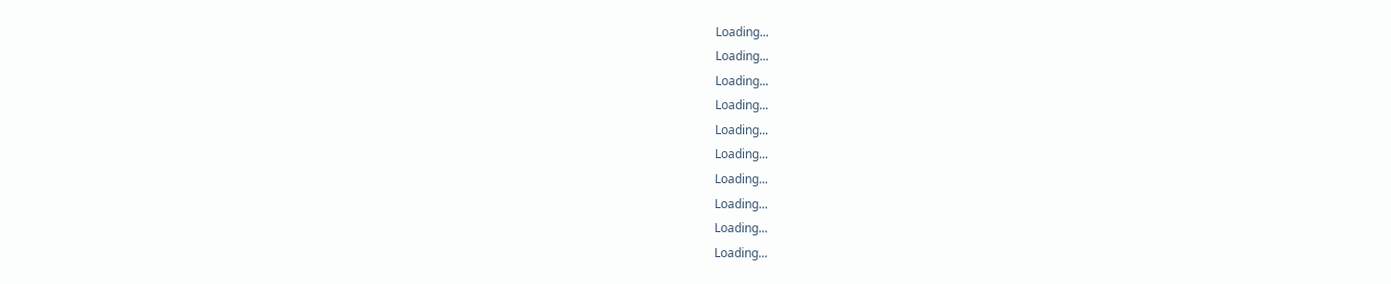Loading...
Loading...
Loading...
Loading...
Loading...
Loading...
Loading...
Loading...
Loading...
Loading...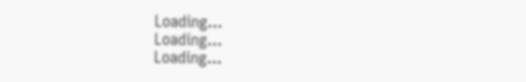Loading...
Loading...
Loading...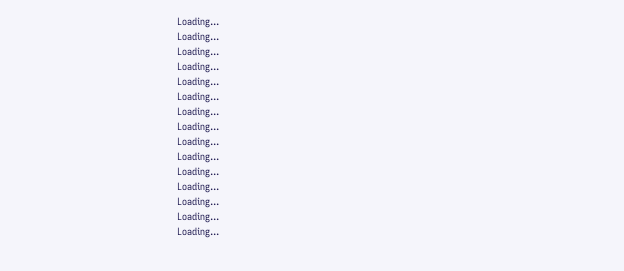Loading...
Loading...
Loading...
Loading...
Loading...
Loading...
Loading...
Loading...
Loading...
Loading...
Loading...
Loading...
Loading...
Loading...
Loading...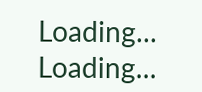Loading...
Loading...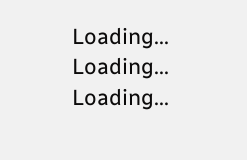Loading...
Loading...
Loading...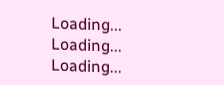Loading...
Loading...
Loading...